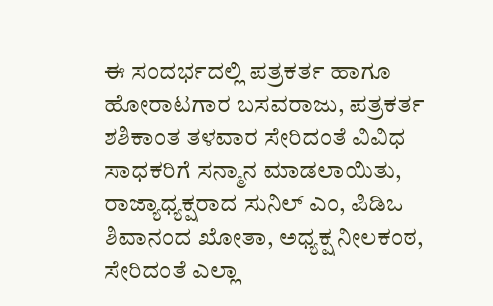ಈ ಸಂದರ್ಭದಲ್ಲಿ ಪತ್ರಕರ್ತ ಹಾಗೂ ಹೋರಾಟಗಾರ ಬಸವರಾಜು, ಪತ್ರಕರ್ತ ಶಶಿಕಾಂತ ತಳವಾರ ಸೇರಿದಂತೆ ವಿವಿಧ ಸಾಧಕರಿಗೆ ಸನ್ಮಾನ ಮಾಡಲಾಯಿತು, ರಾಜ್ಯಾಧ್ಯಕ್ಷರಾದ ಸುನಿಲ್ ಎಂ, ಪಿಡಿಒ ಶಿವಾನಂದ ಖೋತಾ, ಅಧ್ಯಕ್ಷ ನೀಲಕಂಠ, ಸೇರಿದಂತೆ ಎಲ್ಲಾ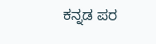ಕನ್ನಡ ಪರ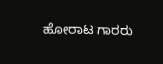ಹೋರಾಟ ಗಾರರು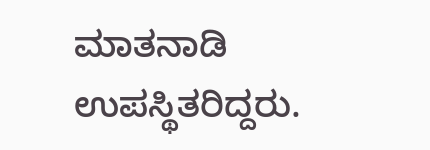ಮಾತನಾಡಿ ಉಪಸ್ಥಿತರಿದ್ದರು.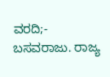ವರದಿ;- ಬಸವರಾಜು. ರಾಜ್ಯ